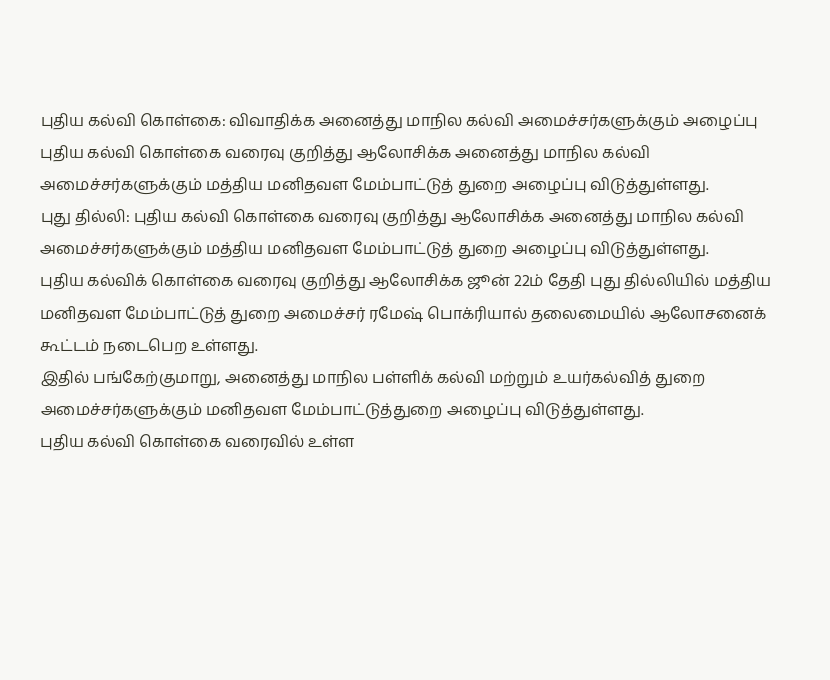புதிய கல்வி கொள்கை: விவாதிக்க அனைத்து மாநில கல்வி அமைச்சர்களுக்கும் அழைப்பு
புதிய கல்வி கொள்கை வரைவு குறித்து ஆலோசிக்க அனைத்து மாநில கல்வி அமைச்சர்களுக்கும் மத்திய மனிதவள மேம்பாட்டுத் துறை அழைப்பு விடுத்துள்ளது.
புது தில்லி: புதிய கல்வி கொள்கை வரைவு குறித்து ஆலோசிக்க அனைத்து மாநில கல்வி அமைச்சர்களுக்கும் மத்திய மனிதவள மேம்பாட்டுத் துறை அழைப்பு விடுத்துள்ளது.
புதிய கல்விக் கொள்கை வரைவு குறித்து ஆலோசிக்க ஜூன் 22ம் தேதி புது தில்லியில் மத்திய மனிதவள மேம்பாட்டுத் துறை அமைச்சர் ரமேஷ் பொக்ரியால் தலைமையில் ஆலோசனைக் கூட்டம் நடைபெற உள்ளது.
இதில் பங்கேற்குமாறு, அனைத்து மாநில பள்ளிக் கல்வி மற்றும் உயர்கல்வித் துறை அமைச்சர்களுக்கும் மனிதவள மேம்பாட்டுத்துறை அழைப்பு விடுத்துள்ளது.
புதிய கல்வி கொள்கை வரைவில் உள்ள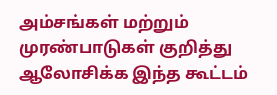அம்சங்கள் மற்றும் முரண்பாடுகள் குறித்து ஆலோசிக்க இந்த கூட்டம்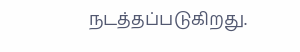நடத்தப்படுகிறது.